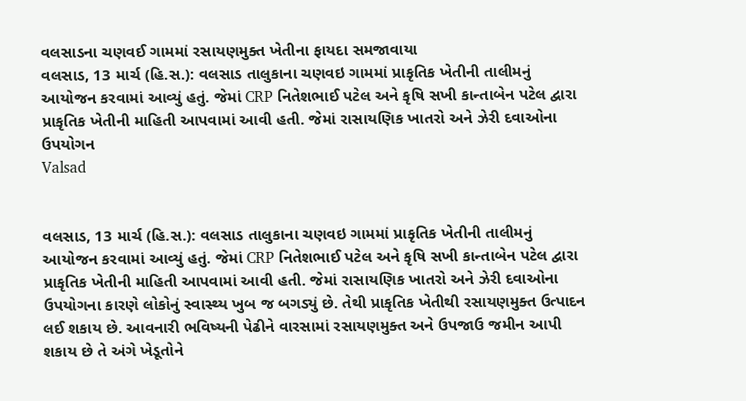વલસાડના ચણવઈ ગામમાં રસાયણમુક્ત ખેતીના ફાયદા સમજાવાયા
વલસાડ, 13 માર્ચ (હિ.સ.): વલસાડ તાલુકાના ચણવઇ ગામમાં પ્રાકૃતિક ખેતીની તાલીમનું આયોજન કરવામાં આવ્યું હતું. જેમાં CRP નિતેશભાઈ પટેલ અને કૃષિ સખી કાન્તાબેન પટેલ દ્વારા પ્રાકૃતિક ખેતીની માહિતી આપવામાં આવી હતી. જેમાં રાસાયણિક ખાતરો અને ઝેરી દવાઓના ઉપયોગન
Valsad


વલસાડ, 13 માર્ચ (હિ.સ.): વલસાડ તાલુકાના ચણવઇ ગામમાં પ્રાકૃતિક ખેતીની તાલીમનું આયોજન કરવામાં આવ્યું હતું. જેમાં CRP નિતેશભાઈ પટેલ અને કૃષિ સખી કાન્તાબેન પટેલ દ્વારા પ્રાકૃતિક ખેતીની માહિતી આપવામાં આવી હતી. જેમાં રાસાયણિક ખાતરો અને ઝેરી દવાઓના ઉપયોગના કારણે લોકોનું સ્વાસ્થ્ય ખુબ જ બગડ્યું છે. તેથી પ્રાકૃતિક ખેતીથી રસાયણમુક્ત ઉત્પાદન લઈ શકાય છે. આવનારી ભવિષ્યની પેઢીને વારસામાં રસાયણમુક્ત અને ઉપજાઉ જમીન આપી શકાય છે તે અંગે ખેડૂતોને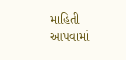માહિતી આપવામાં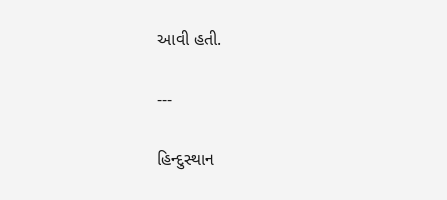આવી હતી.

---

હિન્દુસ્થાન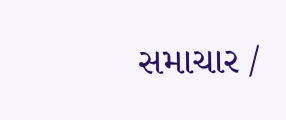સમાચાર /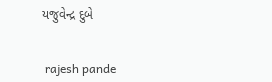યજુવેન્દ્ર દુબે


 rajesh pande